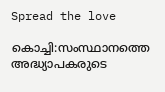Spread the love

കൊച്ചി:സംസ്ഥാനത്തെ അദ്ധ്യാപകരുടെ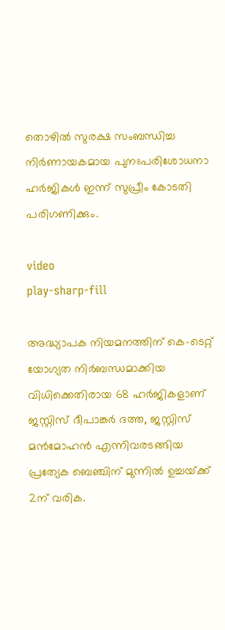തൊഴിൽ സുരക്ഷ സംബന്ധിച്ച നിർണായകമായ പുനഃപരിശോധനാ ഹർജികൾ ഇന്ന് സുപ്രീം കോടതി പരിഗണിക്കും.

video
play-sharp-fill

അദ്ധ്യാപക നിയമനത്തിന് കെ-ടെറ്റ് യോഗ്യത നിർബന്ധമാക്കിയ വിധിക്കെതിരായ 68 ഹർജികളാണ് ജസ്റ്റിസ് ദീപാങ്കർ ദത്ത, ജസ്റ്റിസ് മൻമോഹൻ എന്നിവരടങ്ങിയ പ്രത്യേക ബെഞ്ചിന് മുന്നിൽ ഉച്ചയ്‌ക്ക് 2ന് വരിക.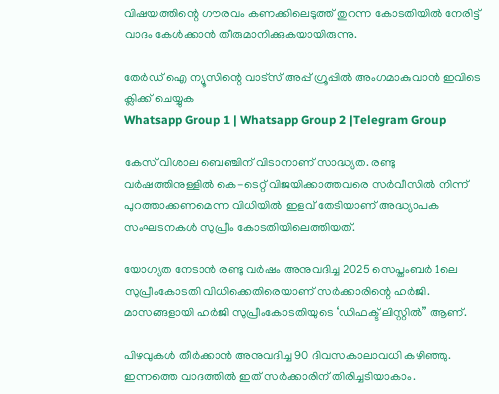വിഷയത്തിന്റെ ഗൗരവം കണക്കിലെടുത്ത് തുറന്ന കോടതിയിൽ നേരിട്ട് വാദം കേൾക്കാൻ തീരുമാനിക്കുകയായിരുന്നു.

തേർഡ് ഐ ന്യൂസിന്റെ വാട്സ് അപ്പ് ഗ്രൂപ്പിൽ അംഗമാകുവാൻ ഇവിടെ ക്ലിക്ക് ചെയ്യുക
Whatsapp Group 1 | Whatsapp Group 2 |Telegram Group

കേസ് വിശാല ബെഞ്ചിന് വിടാനാണ് സാദ്ധ്യത. രണ്ടു വർഷത്തിനുള്ളിൽ കെ-ടെറ്റ് വിജയിക്കാത്തവരെ സർവീസിൽ നിന്ന് പുറത്താക്കണമെന്ന വിധിയിൽ ഇളവ് തേടിയാണ് അദ്ധ്യാപക സംഘടനകൾ സുപ്രീം കോടതിയിലെത്തിയത്.

യോഗ്യത നേടാൻ രണ്ടു വർഷം അനുവദിച്ച 2025 സെപ്തംബർ 1ലെ സുപ്രീംകോടതി വിധിക്കെതിരെയാണ് സർക്കാരിന്റെ ഹർജി. മാസങ്ങളായി ഹർജി സുപ്രീംകോടതിയുടെ ‘ഡിഫക്ട് ലിസ്റ്റിൽ” ആണ്.

പിഴവുകൾ തീർക്കാൻ അനുവദിച്ച 90 ദിവസകാലാവധി കഴിഞ്ഞു. ഇന്നത്തെ വാദത്തിൽ ഇത് സർക്കാരിന് തിരിച്ചടിയാകാം.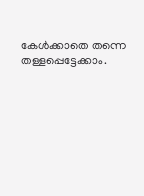കേൾക്കാതെ തന്നെ തള്ളപ്പെട്ടേക്കാം.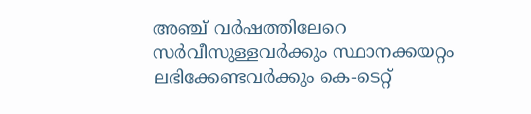അഞ്ച് വർഷത്തിലേറെ സർവീസുള്ളവർക്കും സ്ഥാനക്കയറ്റം ലഭിക്കേണ്ടവർക്കും കെ-ടെറ്റ്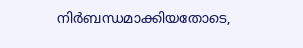നിർബന്ധമാക്കിയതോടെ,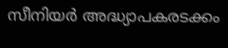സീനിയർ അദ്ധ്യാപകരടക്കം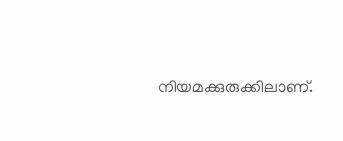നിയമക്കുരുക്കിലാണ്.